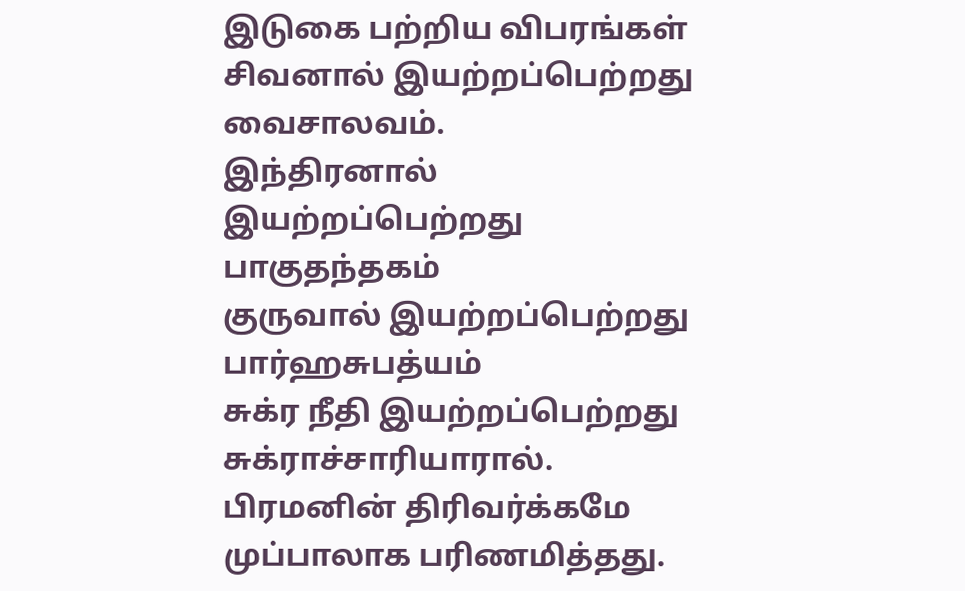இடுகை பற்றிய விபரங்கள்
சிவனால் இயற்றப்பெற்றது வைசாலவம்.
இந்திரனால் இயற்றப்பெற்றது பாகுதந்தகம்
குருவால் இயற்றப்பெற்றது பார்ஹசுபத்யம்
சுக்ர நீதி இயற்றப்பெற்றது சுக்ராச்சாரியாரால்.
பிரமனின் திரிவர்க்கமே முப்பாலாக பரிணமித்தது.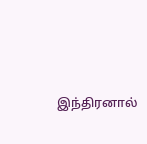இந்திரனால்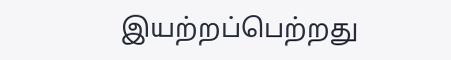இயற்றப்பெற்றது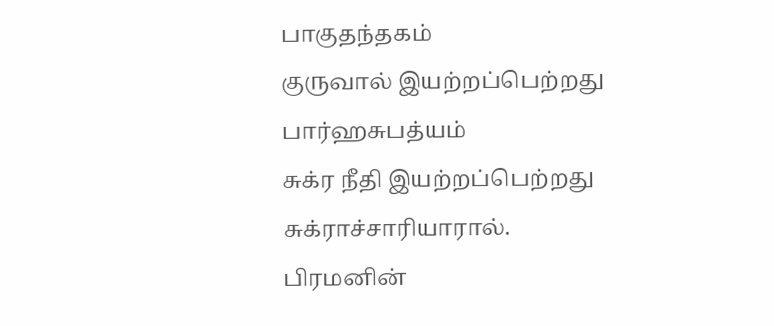பாகுதந்தகம்
குருவால் இயற்றப்பெற்றது பார்ஹசுபத்யம்
சுக்ர நீதி இயற்றப்பெற்றது சுக்ராச்சாரியாரால்.
பிரமனின்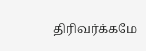திரிவர்க்கமே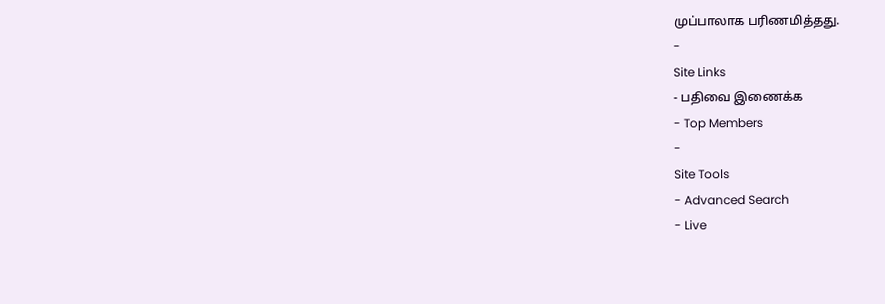முப்பாலாக பரிணமித்தது.
-
Site Links
- பதிவை இணைக்க
- Top Members
-
Site Tools
- Advanced Search
- Live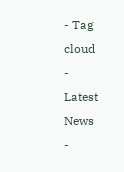- Tag cloud
-
Latest News
-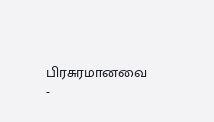பிரசுரமானவை
-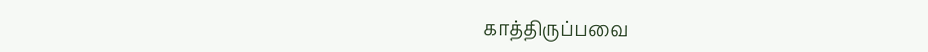காத்திருப்பவை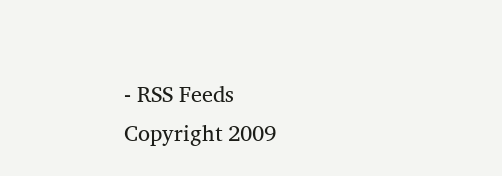- RSS Feeds
Copyright 2009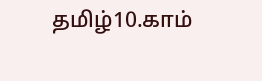தமிழ்10.காம்